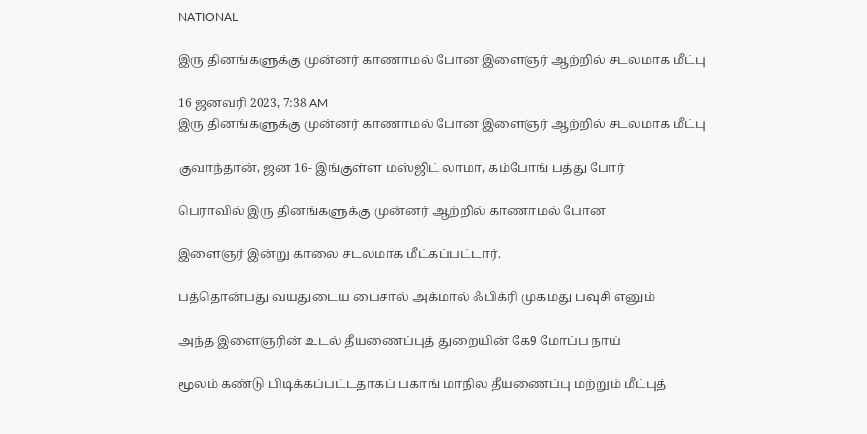NATIONAL

இரு தினங்களுக்கு முன்னர் காணாமல் போன இளைஞர் ஆற்றில் சடலமாக மீட்பு

16 ஜனவரி 2023, 7:38 AM
இரு தினங்களுக்கு முன்னர் காணாமல் போன இளைஞர் ஆற்றில் சடலமாக மீட்பு

குவாந்தான், ஜன 16- இங்குள்ள மஸ்ஜிட் லாமா, கம்போங் பத்து போர்

பெராவில் இரு தினங்களுக்கு முன்னர் ஆற்றில் காணாமல் போன

இளைஞர் இன்று காலை சடலமாக மீட்கப்பட்டார்.

பத்தொன்பது வயதுடைய பைசால் அக்மால் ஃபிக்ரி முகமது பவுசி எனும்

அந்த இளைஞரின் உடல் தீயணைப்புத் துறையின் கே9 மோப்ப நாய்

மூலம் கண்டு பிடிக்கப்பட்டதாகப் பகாங் மாநில தீயணைப்பு மற்றும் மீட்புத்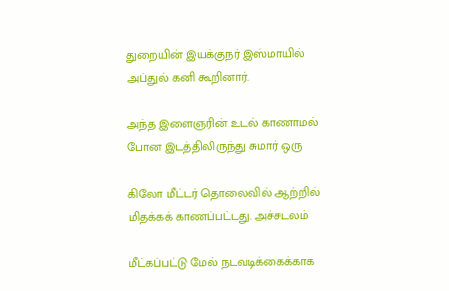துறையின் இயக்குநர் இஸ்மாயில் அப்துல் கனி கூறினார்.

அந்த இளைஞரின் உடல் காணாமல் போன இடத்திலிருந்து சுமார் ஒரு

கிலோ மீட்டர் தொலைவில் ஆற்றில் மிதக்கக் காணப்பட்டது. அச்சடலம்

மீட்கப்பட்டு மேல் நடவடிக்கைக்காக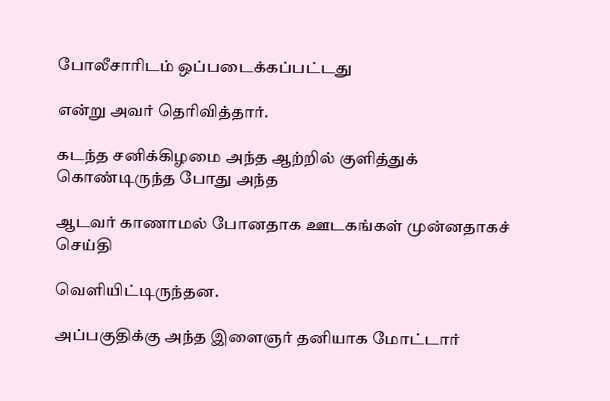போலீசாரிடம் ஒப்படைக்கப்பட்டது

என்று அவர் தெரிவித்தார்.

கடந்த சனிக்கிழமை அந்த ஆற்றில் குளித்துக் கொண்டிருந்த போது அந்த

ஆடவர் காணாமல் போனதாக ஊடகங்கள் முன்னதாகச் செய்தி

வெளியிட்டிருந்தன.

அப்பகுதிக்கு அந்த இளைஞர் தனியாக மோட்டார்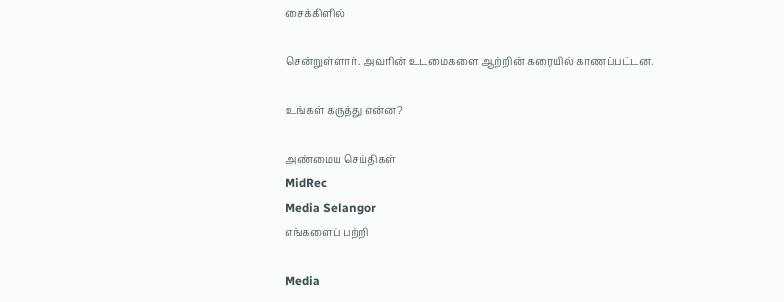சைக்கிளில்

சென்றுள்ளார். அவரின் உடமைகளை ஆற்றின் கரையில் காணப்பட்டன.

உங்கள் கருத்து என்ன?

அண்மைய செய்திகள்
MidRec
Media Selangor
எங்களைப் பற்றி

Media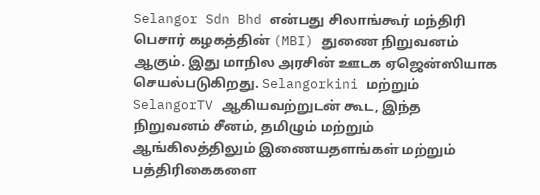Selangor Sdn Bhd என்பது சிலாங்கூர் மந்திரி பெசார் கழகத்தின் (MBI) துணை நிறுவனம் ஆகும். இது மாநில அரசின் ஊடக ஏஜென்ஸியாக செயல்படுகிறது. Selangorkini மற்றும் SelangorTV ஆகியவற்றுடன் கூட, இந்த நிறுவனம் சீனம், தமிழும் மற்றும் ஆங்கிலத்திலும் இணையதளங்கள் மற்றும் பத்திரிகைகளை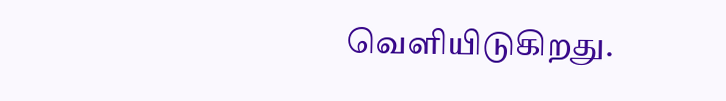வெளியிடுகிறது.